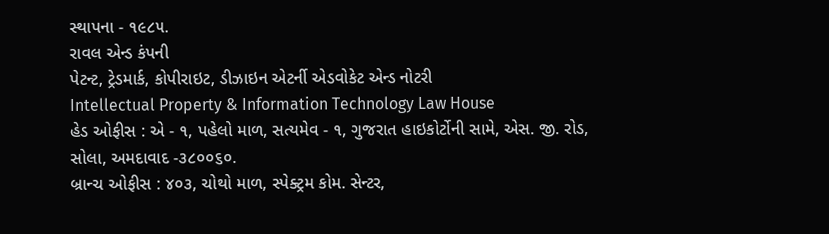સ્થાપના - ૧૯૮૫.
રાવલ એન્ડ કંપની
પેટન્ટ, ટ્રેડમાર્ક, કોપીરાઇટ, ડીઝાઇન એટર્ની એડવોકેટ એન્ડ નોટરી
Intellectual Property & Information Technology Law House
હેડ ઓફીસ : એ - ૧, પહેલો માળ, સત્યમેવ - ૧, ગુજરાત હાઇકોર્ટોની સામે, એસ. જી. રોડ, સોલા, અમદાવાદ -૩૮૦૦૬૦.
બ્રાન્ચ ઓફીસ : ૪૦૩, ચોથો માળ, સ્પેક્ટ્રમ કોમ. સેન્ટર,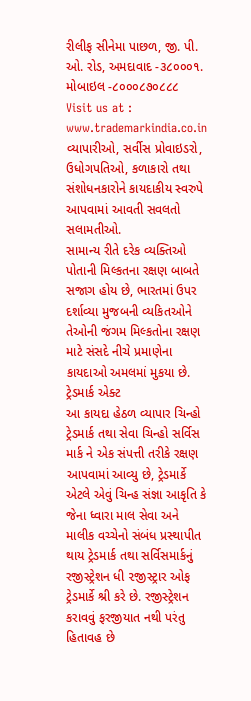રીલીફ સીનેમા પાછળ, જી. પી. ઓ. રોડ, અમદાવાદ -૩૮૦૦૦૧.
મોબાઇલ -૮૦૦૦૮૭૦૮૮૮
Visit us at : www.trademarkindia.co.in
વ્યાપારીઓ, સર્વીસ પ્રોવાઇડરો, ઉધોગપતિઓ, કળાકારો તથા સંશોધનકારોને કાયદાકીય સ્વરુપે આપવામાં આવતી સવલતો સલામતીઓ.
સામાન્ય રીતે દરેક વ્યક્તિઓ પોતાની મિલ્કતના રક્ષણ બાબતે સજાગ હોય છે, ભારતમાં ઉપર દર્શાવ્યા મુજબની વ્યકિતઓને તેઓની જંગમ મિલ્કતોના રક્ષણ માટે સંસદે નીચે પ્રમાણેના કાયદાઓ અમલમાં મુકયા છે.
ટ્રેડમાર્ક એક્ટ
આ કાયદા હેઠળ વ્યાપાર ચિન્હો ટ્રેડમાર્ક તથા સેવા ચિન્હો સર્વિસ માર્ક ને એક સંપત્તી તરીકે રક્ષણ આપવામાં આવ્યુ છે, ટ્રેડમાર્કે એટલે એવું ચિન્હ સંજ્ઞા આકૃતિ કે જેના ધ્વારા માલ સેવા અને માલીક વચ્ચેનો સંબંધ પ્રસ્થાપીત થાય ટ્રેડમાર્ક તથા સર્વિસમાર્કનું રજીસ્ટ્રેશન ધી ૨જીસ્ટ્રાર ઓફ ટ્રેડમાર્કે શ્રી કરે છે. રજીસ્ટ્રેશન કરાવવું ફરજીયાત નથી પરંતુ હિતાવહ છે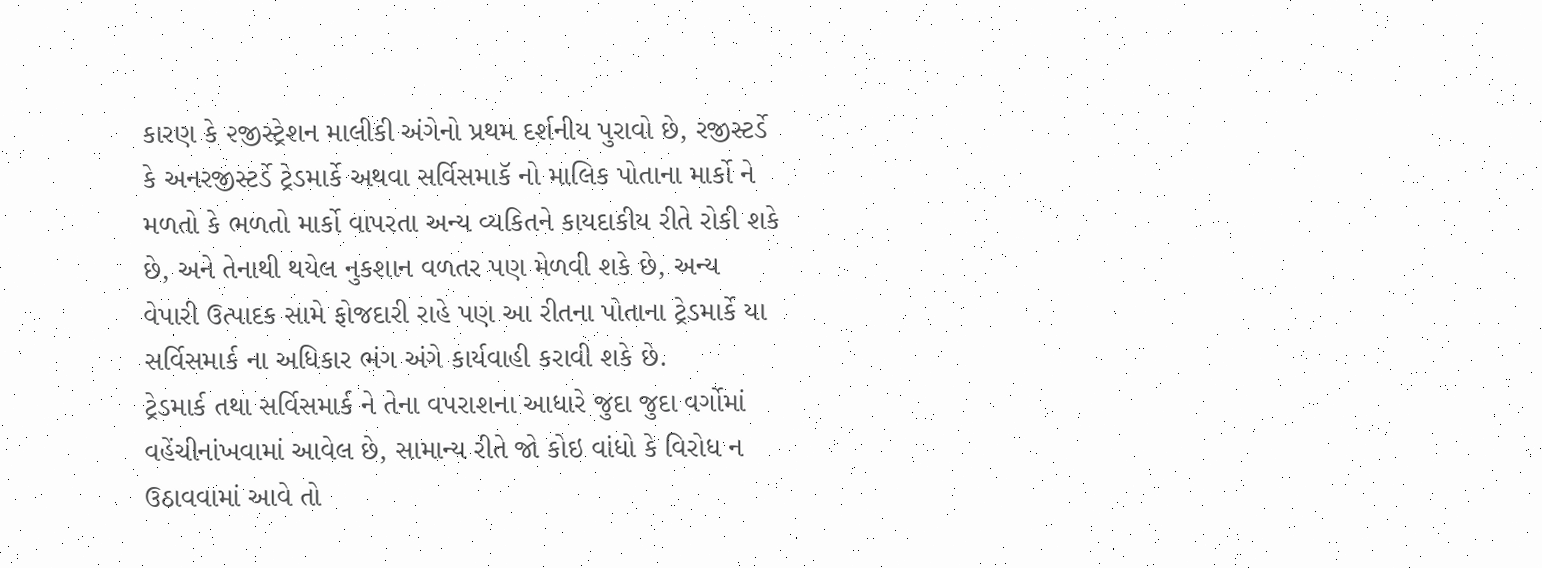કારણ કે ૨જીસ્ટ્રેશન માલીકી અંગેનો પ્રથમ દર્શનીય પુરાવો છે, રજીસ્ટર્ડે કે અનરજીસ્ટર્ડે ટ્રેડમાર્કે અથવા સર્વિસમાકૅ નો માલિક પોતાના માર્કો ને મળતો કે ભળતો માર્કો વાપરતા અન્ય વ્યકિતને કાયદાકીય રીતે રોકી શકે છે, અને તેનાથી થયેલ નુકશાન વળતર પણ મેળવી શકે છે, અન્ય વેપારી ઉત્પાદક સામે ફોજદારી રાહે પણ આ રીતના પોતાના ટ્રેડમાર્કે યા સર્વિસમાર્ક ના અધિકાર ભંગ અંગે કાર્યવાહી કરાવી શકે છે.
ટ્રેડમાર્ક તથા સર્વિસમાર્ક ને તેના વપરાશના આધારે જુદા જુદા વર્ગોમાં વહેંચીનાંખવામાં આવેલ છે, સામાન્ય રીતે જો કોઇ વાંધો કે વિરોધ ન ઉઠાવવામાં આવે તો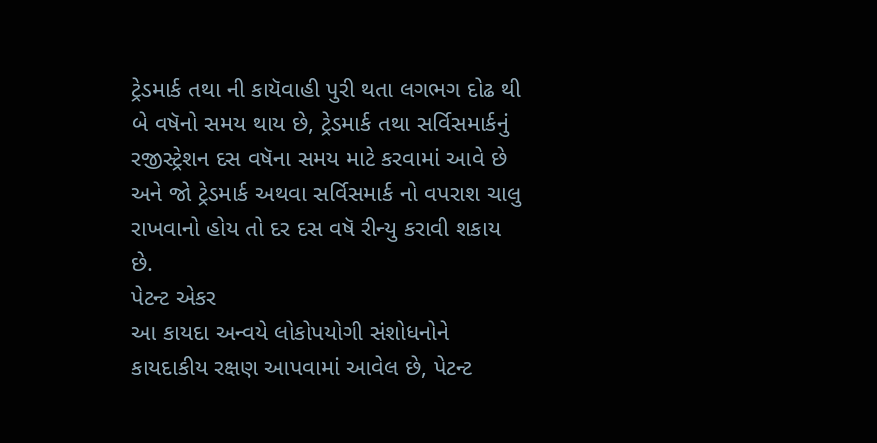ટ્રેડમાર્ક તથા ની કાયૅવાહી પુરી થતા લગભગ દોઢ થી બે વષૅનો સમય થાય છે, ટ્રેડમાર્ક તથા સર્વિસમાર્કનું રજીસ્ટ્રેશન દસ વષૅના સમય માટે કરવામાં આવે છે અને જો ટ્રેડમાર્ક અથવા સર્વિસમાર્ક નો વપરાશ ચાલુ રાખવાનો હોય તો દર દસ વષૅ રીન્યુ કરાવી શકાય છે.
પેટન્ટ એકર
આ કાયદા અન્વયે લોકોપયોગી સંશોધનોને કાયદાકીય રક્ષણ આપવામાં આવેલ છે, પેટન્ટ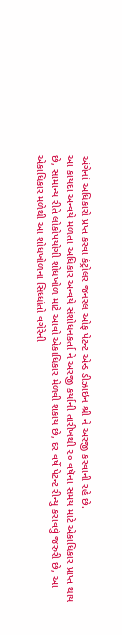અંગેનાં અધિકારો પ્રપ્ત કરવા કંટ્રોલર જનરલ ઓફ પેટન્ટ એન્ડ ડીઝાઇન શ્રી ને અરજી કરવાની રહે છે.
આ કાયદા અન્વયે મળતા અધિકાર અન્વયે સંશોધનકર્તા ને અરજી કર્યાની તારીખથી ૨૦ વષૅના સમય માટે એકાધિકાર પ્રાપ્ત થાય છે, સામાન્ય રીતે લોકોપયોગી શોધખોળ માટે આવો એકાધિકાર મેળવી શકાય છે, દર વર્ષે પેટન્ટ રીન્યુ કરાવવું જરુરી છે, આ એકાધિકાર મળેથી આ શોધખોળના સિધ્ધાંતો વગેરેની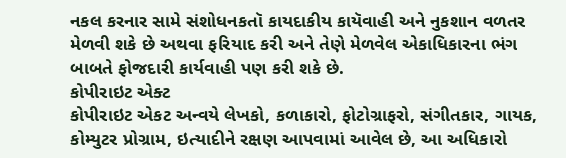નકલ કરનાર સામે સંશોધનકતૉ કાયદાકીય કાયૅવાહી અને નુકશાન વળતર મેળવી શકે છે અથવા ફરિયાદ કરી અને તેણે મેળવેલ એકાધિકારના ભંગ બાબતે ફોજદારી કાર્યવાહી પણ કરી શકે છે.
કોપીરાઇટ એક્ટ
કોપીરાઇટ એકટ અન્વયે લેખકો, કળાકારો, ફોટોગ્રાફરો, સંગીતકાર, ગાયક, કોમ્યુટર પ્રોગ્રામ, ઇત્યાદીને રક્ષણ આપવામાં આવેલ છે, આ અધિકારો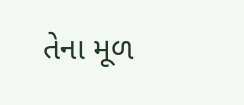તેના મૂળ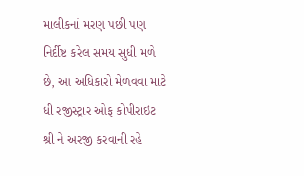માલીકનાં મરણ પછી પણ નિર્દીષ્ટ કરેલ સમય સુધી મળે છે, આ અધિકારો મેળવવા માટે ધી રજીસ્ટ્રાર ઓફ કોપીરાઇટ શ્રી ને અરજી કરવાની રહે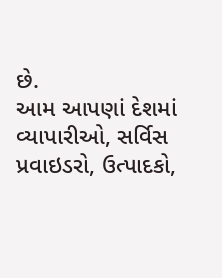છે.
આમ આપણાં દેશમાં વ્યાપારીઓ, સર્વિસ પ્રવાઇડરો, ઉત્પાદકો,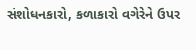સંશોધનકારો, કળાકારો વગેરેને ઉપર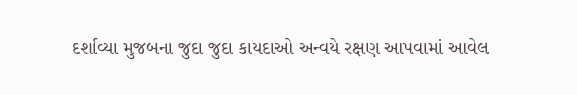દર્શાવ્યા મુજબના જુદા જુદા કાયદાઓ અન્વયે રક્ષણ આપવામાં આવેલ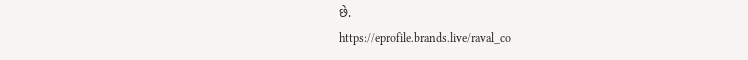છે.
https://eprofile.brands.live/raval_co